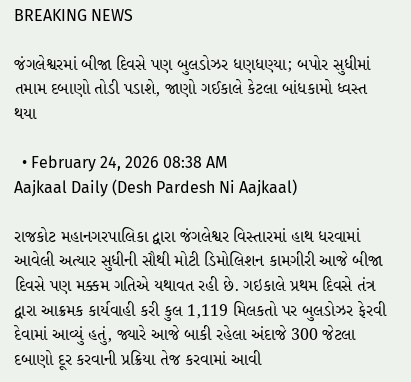BREAKING NEWS

જંગલેશ્વરમાં બીજા દિવસે પણ બુલડોઝર ધણધણ્યા; બપોર સુધીમાં તમામ દબાણો તોડી પડાશે, જાણો ગઈકાલે કેટલા બાંધકામો ધ્વસ્ત થયા

  • February 24, 2026 08:38 AM
Aajkaal Daily (Desh Pardesh Ni Aajkaal)

રાજકોટ મહાનગરપાલિકા દ્વારા જંગલેશ્વર વિસ્તારમાં હાથ ધરવામાં આવેલી અત્યાર સુધીની સૌથી મોટી ડિમોલિશન કામગીરી આજે બીજા દિવસે પણ મક્કમ ગતિએ યથાવત રહી છે. ગઇકાલે પ્રથમ દિવસે તંત્ર દ્વારા આક્રમક કાર્યવાહી કરી કુલ 1,119 મિલકતો પર બુલડોઝર ફેરવી દેવામાં આવ્યું હતું, જ્યારે આજે બાકી રહેલા અંદાજે 300 જેટલા દબાણો દૂર કરવાની પ્રક્રિયા તેજ કરવામાં આવી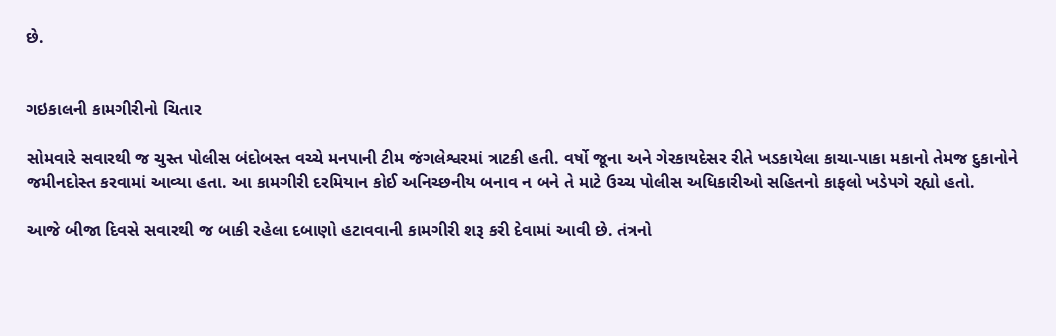છે.


ગઇકાલની કામગીરીનો ચિતાર

સોમવારે સવારથી જ ચુસ્ત પોલીસ બંદોબસ્ત વચ્ચે મનપાની ટીમ જંગલેશ્વરમાં ત્રાટકી હતી. વર્ષો જૂના અને ગેરકાયદેસર રીતે ખડકાયેલા કાચા-પાકા મકાનો તેમજ દુકાનોને જમીનદોસ્ત કરવામાં આવ્યા હતા. આ કામગીરી દરમિયાન કોઈ અનિચ્છનીય બનાવ ન બને તે માટે ઉચ્ચ પોલીસ અધિકારીઓ સહિતનો કાફલો ખડેપગે રહ્યો હતો.

આજે બીજા દિવસે સવારથી જ બાકી રહેલા દબાણો હટાવવાની કામગીરી શરૂ કરી દેવામાં આવી છે. તંત્રનો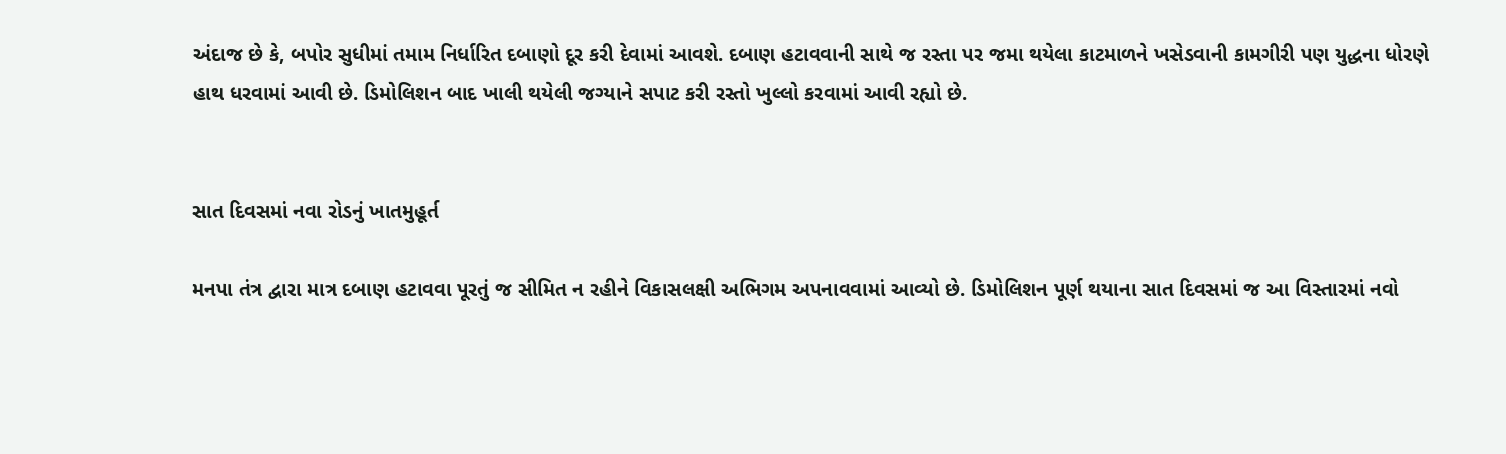અંદાજ છે કે, બપોર સુધીમાં તમામ નિર્ધારિત દબાણો દૂર કરી દેવામાં આવશે. દબાણ હટાવવાની સાથે જ રસ્તા પર જમા થયેલા કાટમાળને ખસેડવાની કામગીરી પણ યુદ્ધના ધોરણે હાથ ધરવામાં આવી છે. ડિમોલિશન બાદ ખાલી થયેલી જગ્યાને સપાટ કરી રસ્તો ખુલ્લો કરવામાં આવી રહ્યો છે.


સાત દિવસમાં નવા રોડનું ખાતમુહૂર્ત

મનપા તંત્ર દ્વારા માત્ર દબાણ હટાવવા પૂરતું જ સીમિત ન રહીને વિકાસલક્ષી અભિગમ અપનાવવામાં આવ્યો છે. ડિમોલિશન પૂર્ણ થયાના સાત દિવસમાં જ આ વિસ્તારમાં નવો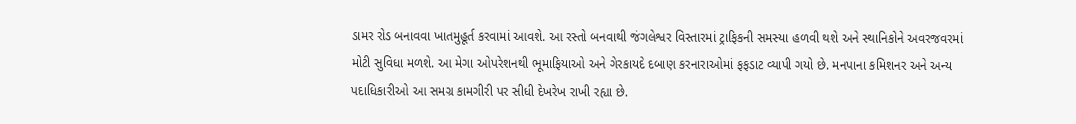ડામર રોડ બનાવવા ખાતમુહૂર્ત કરવામાં આવશે. આ રસ્તો બનવાથી જંગલેશ્વર વિસ્તારમાં ટ્રાફિકની સમસ્યા હળવી થશે અને સ્થાનિકોને અવરજવરમાં મોટી સુવિધા મળશે. આ મેગા ઓપરેશનથી ભૂમાફિયાઓ અને ગેરકાયદે દબાણ કરનારાઓમાં ફફડાટ વ્યાપી ગયો છે. મનપાના કમિશનર અને અન્ય પદાધિકારીઓ આ સમગ્ર કામગીરી પર સીધી દેખરેખ રાખી રહ્યા છે.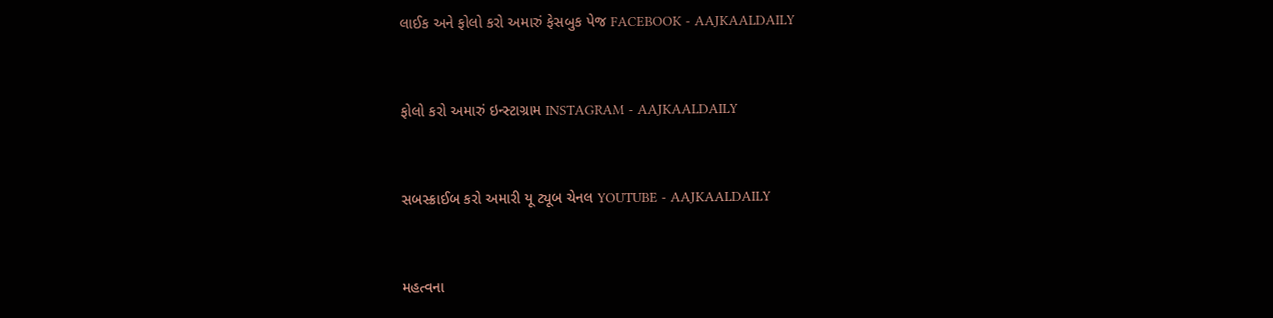લાઈક અને ફોલો કરો અમારું ફેસબુક પેજ FACEBOOK - AAJKAALDAILY


ફોલો કરો અમારું ઇન્સ્ટાગ્રામ INSTAGRAM - AAJKAALDAILY


સબસ્ક્રાઈબ કરો અમારી યૂ ટ્યૂબ ચેનલ YOUTUBE - AAJKAALDAILY


મહત્વના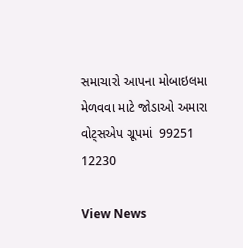સમાચારો આપના મોબાઇલમા મેળવવા માટે જોડાઓ અમારા વોટ્સએપ ગ્રૂપમાં  99251 12230

View News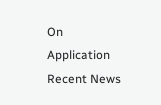On Application
Recent News